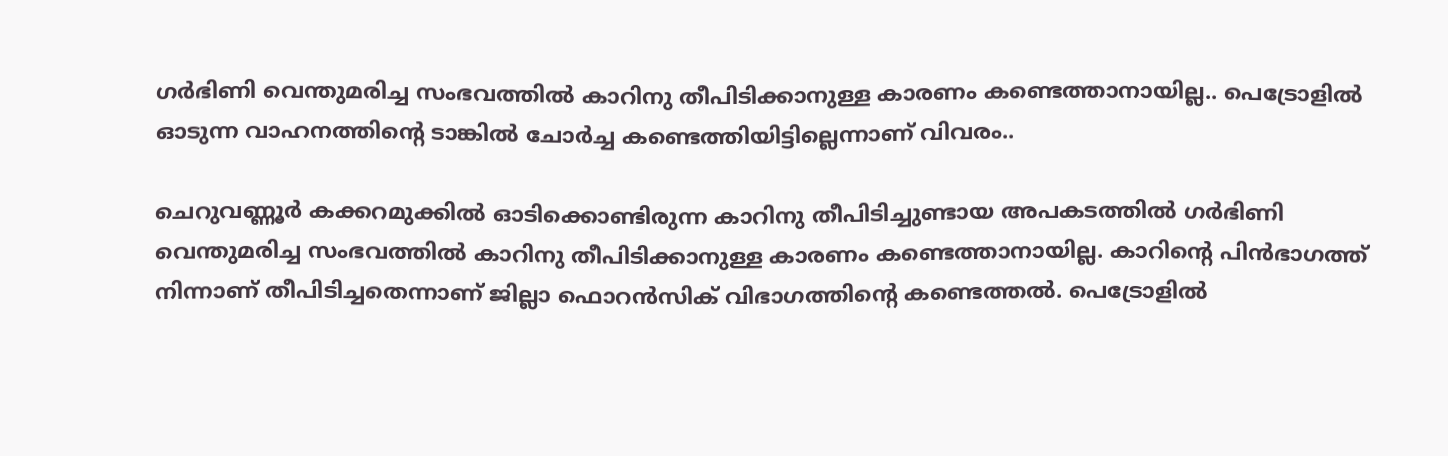ഗർഭിണി വെന്തുമരിച്ച സംഭവത്തിൽ കാറിനു തീപിടിക്കാനുള്ള കാരണം കണ്ടെത്താനായില്ല.. പെട്രോളിൽ ഓടുന്ന വാഹനത്തിന്റെ ടാങ്കിൽ ചോർച്ച കണ്ടെത്തിയിട്ടില്ലെന്നാണ് വിവരം..

ചെറുവണ്ണൂർ കക്കറമുക്കിൽ ഓടിക്കൊണ്ടിരുന്ന കാറിനു തീപിടിച്ചുണ്ടായ അപകടത്തിൽ ഗർഭിണി വെന്തുമരിച്ച സംഭവത്തിൽ കാറിനു തീപിടിക്കാനുള്ള കാരണം കണ്ടെത്താനായില്ല. കാറിന്റെ പിൻഭാഗത്ത് നിന്നാണ് തീപിടിച്ചതെന്നാണ് ജില്ലാ ഫൊറൻസിക് വിഭാഗത്തിന്റെ കണ്ടെത്തൽ. പെട്രോളിൽ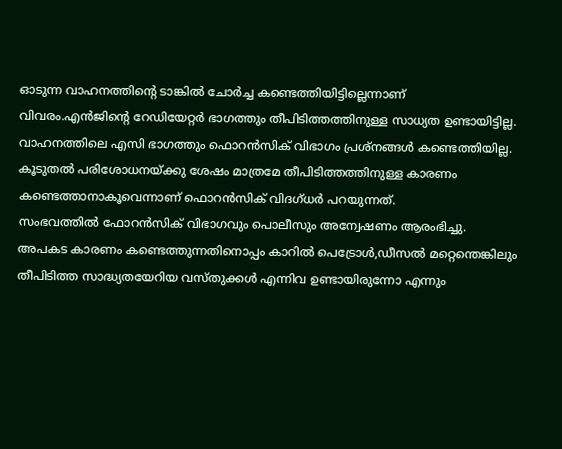ഓടുന്ന വാഹനത്തിന്റെ ടാങ്കിൽ ചോർച്ച കണ്ടെത്തിയിട്ടില്ലെന്നാണ് വിവരം.എൻജിന്റെ റേഡിയേറ്റർ ഭാഗത്തും തീപിടിത്തത്തിനുള്ള സാധ്യത ഉണ്ടായിട്ടില്ല. വാഹനത്തിലെ എസി ഭാഗത്തും ഫൊറൻസിക് വിഭാഗം പ്രശ്നങ്ങൾ കണ്ടെത്തിയില്ല. കൂടുതൽ പരിശോധനയ്ക്കു ശേഷം മാത്രമേ തീപിടിത്തത്തിനുള്ള കാരണം കണ്ടെത്താനാകൂവെന്നാണ് ഫൊറൻസിക് വിദഗ്ധർ പറയുന്നത്.
സംഭവത്തിൽ ഫോറൻസിക് വിഭാഗവും പൊലീസും അന്വേഷണം ആരംഭിച്ചു. അപകട കാരണം കണ്ടെത്തുന്നതിനൊപ്പം കാറിൽ പെട്രോൾ,ഡീസൽ മറ്റെന്തെങ്കിലും തീപിടിത്ത സാദ്ധ്യതയേറിയ വസ്തുക്കൾ എന്നിവ ഉണ്ടായിരുന്നോ എന്നും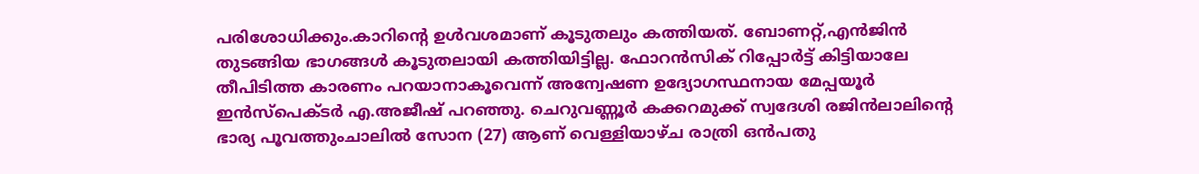പരിശോധിക്കും.കാറിന്റെ ഉൾവശമാണ് കൂടുതലും കത്തിയത്. ബോണറ്റ്,എൻജിൻ തുടങ്ങിയ ഭാഗങ്ങൾ കൂടുതലായി കത്തിയിട്ടില്ല. ഫോറൻസിക് റിപ്പോർട്ട് കിട്ടിയാലേ തീപിടിത്ത കാരണം പറയാനാകൂവെന്ന് അന്വേഷണ ഉദ്യോഗസ്ഥനായ മേപ്പയൂർ ഇൻസ്പെക്ടർ എ.അജീഷ് പറഞ്ഞു. ചെറുവണ്ണൂർ കക്കറമുക്ക് സ്വദേശി രജിൻലാലിന്റെ ഭാര്യ പൂവത്തുംചാലിൽ സോന (27) ആണ് വെള്ളിയാഴ്ച രാത്രി ഒൻപതു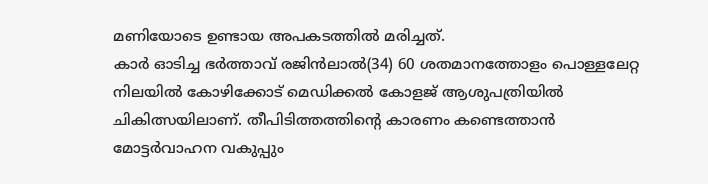മണിയോടെ ഉണ്ടായ അപകടത്തിൽ മരിച്ചത്.
കാർ ഓടിച്ച ഭർത്താവ് രജിൻലാൽ(34) 60 ശതമാനത്തോളം പൊള്ളലേറ്റ നിലയിൽ കോഴിക്കോട് മെഡിക്കൽ കോളജ് ആശുപത്രിയിൽ ചികിത്സയിലാണ്. തീപിടിത്തത്തിന്റെ കാരണം കണ്ടെത്താൻ മോട്ടർവാഹന വകുപ്പും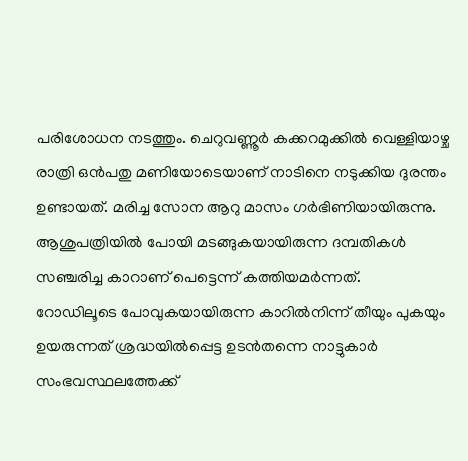പരിശോധന നടത്തും. ചെറുവണ്ണൂർ കക്കറമുക്കിൽ വെള്ളിയാഴ്ച രാത്രി ഒൻപതു മണിയോടെയാണ് നാടിനെ നടുക്കിയ ദുരന്തം ഉണ്ടായത്. മരിച്ച സോന ആറു മാസം ഗർഭിണിയായിരുന്നു. ആശുപത്രിയിൽ പോയി മടങ്ങുകയായിരുന്ന ദമ്പതികൾ സഞ്ചരിച്ച കാറാണ് പെട്ടെന്ന് കത്തിയമർന്നത്.
റോഡിലൂടെ പോവുകയായിരുന്ന കാറിൽനിന്ന് തീയും പുകയും ഉയരുന്നത് ശ്രദ്ധയിൽപ്പെട്ട ഉടൻതന്നെ നാട്ടുകാർ സംഭവസ്ഥലത്തേക്ക്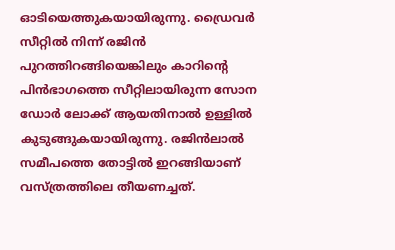ഓടിയെത്തുകയായിരുന്നു. ഡ്രൈവർ സീറ്റിൽ നിന്ന് രജിൻ പുറത്തിറങ്ങിയെങ്കിലും കാറിന്റെ പിൻഭാഗത്തെ സീറ്റിലായിരുന്ന സോന ഡോർ ലോക്ക് ആയതിനാൽ ഉള്ളിൽ കുടുങ്ങുകയായിരുന്നു. രജിൻലാൽ സമീപത്തെ തോട്ടിൽ ഇറങ്ങിയാണ് വസ്ത്രത്തിലെ തീയണച്ചത്.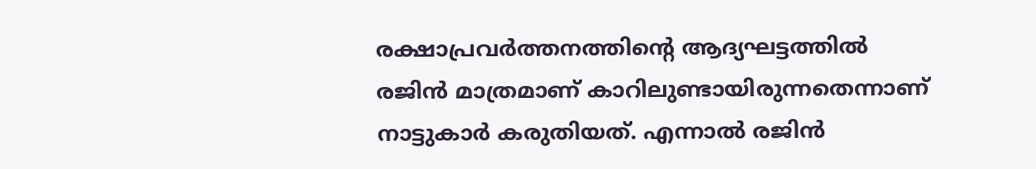രക്ഷാപ്രവർത്തനത്തിന്റെ ആദ്യഘട്ടത്തിൽ രജിൻ മാത്രമാണ് കാറിലുണ്ടായിരുന്നതെന്നാണ് നാട്ടുകാർ കരുതിയത്. എന്നാൽ രജിൻ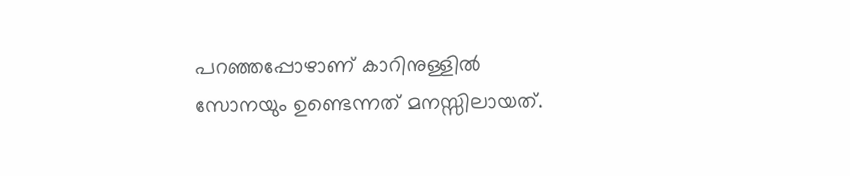പറഞ്ഞപ്പോഴാണ് കാറിനുള്ളിൽ സോനയും ഉണ്ടെന്നത് മനസ്സിലായത്.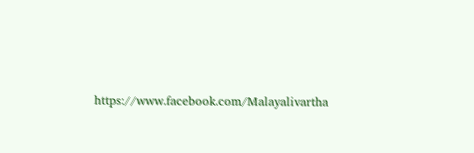https://www.facebook.com/Malayalivartha